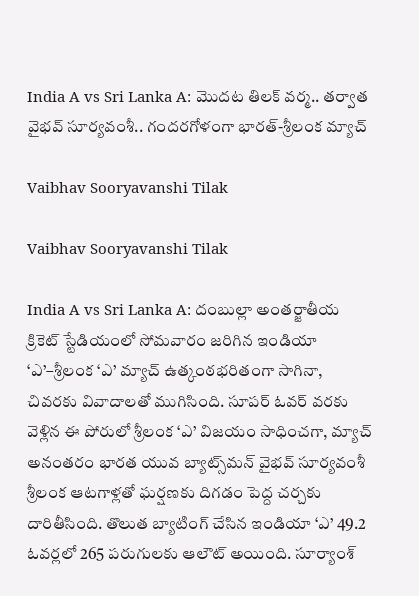India A vs Sri Lanka A: మొదట తిలక్ వర్మ.. తర్వాత వైభవ్ సూర్యవంశీ.. గందరగోళంగా భారత్-శ్రీలంక మ్యాచ్‌

Vaibhav Sooryavanshi Tilak

Vaibhav Sooryavanshi Tilak

India A vs Sri Lanka A: దంబుల్లా అంతర్జాతీయ క్రికెట్ స్టేడియంలో సోమవారం జరిగిన ఇండియా ‘ఎ’–శ్రీలంక ‘ఎ’ మ్యాచ్ ఉత్కంఠభరితంగా సాగినా, చివరకు వివాదాలతో ముగిసింది. సూపర్ ఓవర్ వరకు వెళ్లిన ఈ పోరులో శ్రీలంక ‘ఎ’ విజయం సాధించగా, మ్యాచ్ అనంతరం భారత యువ బ్యాట్స్‌మన్ వైభవ్ సూర్యవంశీ శ్రీలంక ఆటగాళ్లతో ఘర్షణకు దిగడం పెద్ద చర్చకు దారితీసింది. తొలుత బ్యాటింగ్ చేసిన ఇండియా ‘ఎ’ 49.2 ఓవర్లలో 265 పరుగులకు ఆలౌట్ అయింది. సూర్యాంశ్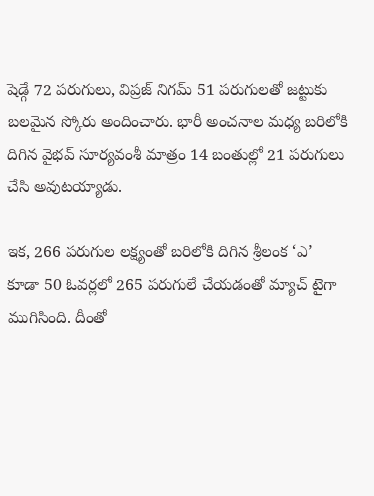షెడ్గే 72 పరుగులు, విప్రజ్ నిగమ్ 51 పరుగులతో జట్టుకు బలమైన స్కోరు అందించారు. భారీ అంచనాల మధ్య బరిలోకి దిగిన వైభవ్ సూర్యవంశీ మాత్రం 14 బంతుల్లో 21 పరుగులు చేసి అవుటయ్యాడు.

ఇక, 266 పరుగుల లక్ష్యంతో బరిలోకి దిగిన శ్రీలంక ‘ఎ’ కూడా 50 ఓవర్లలో 265 పరుగులే చేయడంతో మ్యాచ్ టైగా ముగిసింది. దీంతో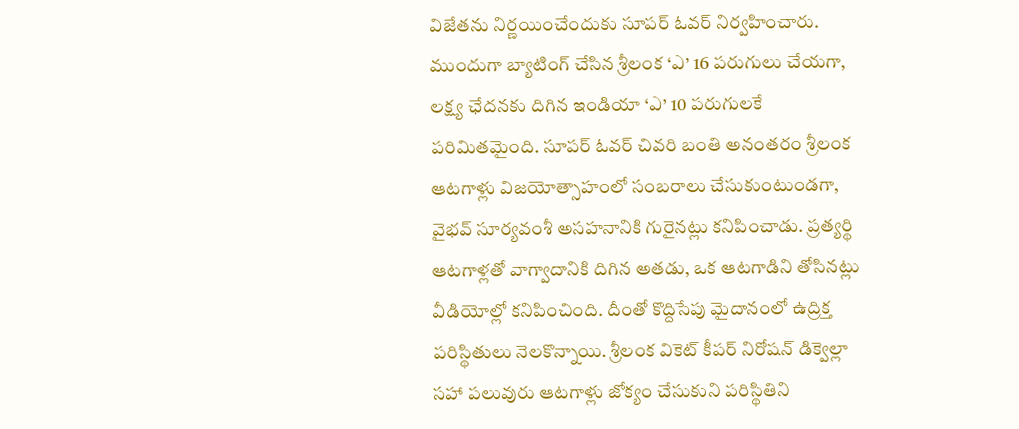విజేతను నిర్ణయించేందుకు సూపర్ ఓవర్ నిర్వహించారు. ముందుగా బ్యాటింగ్ చేసిన శ్రీలంక ‘ఎ’ 16 పరుగులు చేయగా, లక్ష్య ఛేదనకు దిగిన ఇండియా ‘ఎ’ 10 పరుగులకే పరిమితమైంది. సూపర్ ఓవర్ చివరి బంతి అనంతరం శ్రీలంక ఆటగాళ్లు విజయోత్సాహంలో సంబరాలు చేసుకుంటుండగా, వైభవ్ సూర్యవంశీ అసహనానికి గురైనట్లు కనిపించాడు. ప్రత్యర్థి ఆటగాళ్లతో వాగ్వాదానికి దిగిన అతడు, ఒక ఆటగాడిని తోసినట్లు వీడియోల్లో కనిపించింది. దీంతో కొద్దిసేపు మైదానంలో ఉద్రిక్త పరిస్థితులు నెలకొన్నాయి. శ్రీలంక వికెట్ కీపర్ నిరోషన్ డిక్వెల్లా సహా పలువురు ఆటగాళ్లు జోక్యం చేసుకుని పరిస్థితిని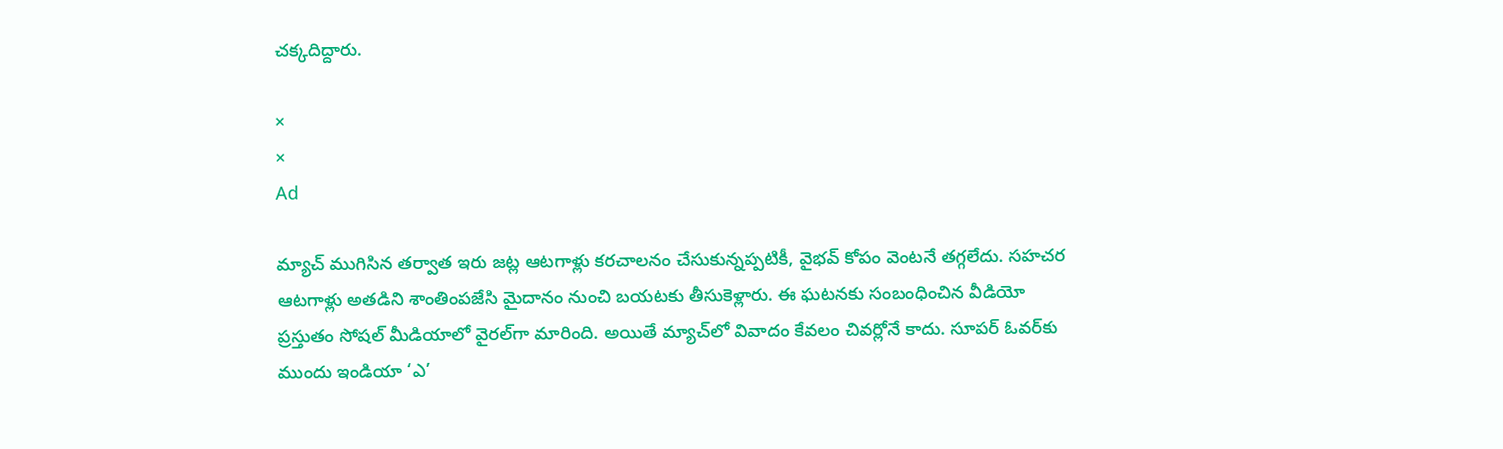చక్కదిద్దారు.

×
×
Ad

మ్యాచ్ ముగిసిన తర్వాత ఇరు జట్ల ఆటగాళ్లు కరచాలనం చేసుకున్నప్పటికీ, వైభవ్ కోపం వెంటనే తగ్గలేదు. సహచర ఆటగాళ్లు అతడిని శాంతింపజేసి మైదానం నుంచి బయటకు తీసుకెళ్లారు. ఈ ఘటనకు సంబంధించిన వీడియో ప్రస్తుతం సోషల్ మీడియాలో వైరల్‌గా మారింది. అయితే మ్యాచ్‌లో వివాదం కేవలం చివర్లోనే కాదు. సూపర్ ఓవర్‌కు ముందు ఇండియా ‘ఎ’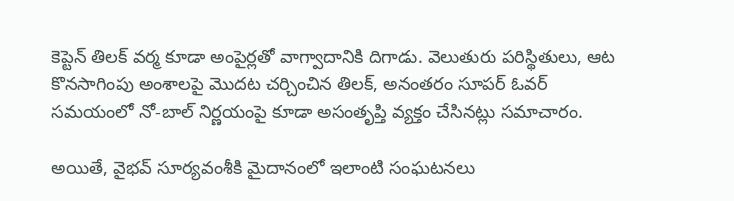కెప్టెన్ తిలక్ వర్మ కూడా అంపైర్లతో వాగ్వాదానికి దిగాడు. వెలుతురు పరిస్థితులు, ఆట కొనసాగింపు అంశాలపై మొదట చర్చించిన తిలక్, అనంతరం సూపర్ ఓవర్ సమయంలో నో-బాల్ నిర్ణయంపై కూడా అసంతృప్తి వ్యక్తం చేసినట్లు సమాచారం.

అయితే, వైభవ్ సూర్యవంశీకి మైదానంలో ఇలాంటి సంఘటనలు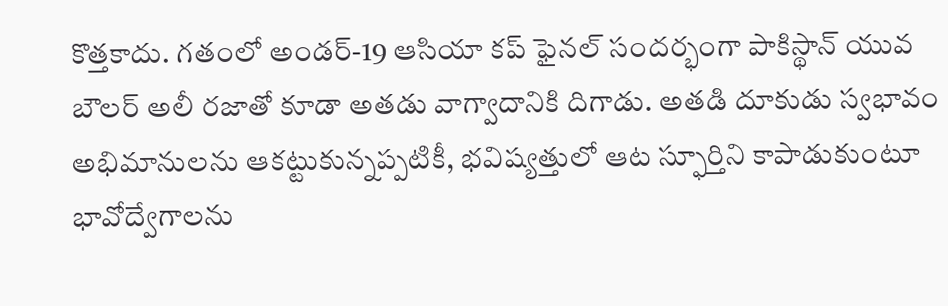కొత్తకాదు. గతంలో అండర్-19 ఆసియా కప్ ఫైనల్ సందర్భంగా పాకిస్థాన్ యువ బౌలర్ అలీ రజాతో కూడా అతడు వాగ్వాదానికి దిగాడు. అతడి దూకుడు స్వభావం అభిమానులను ఆకట్టుకున్నప్పటికీ, భవిష్యత్తులో ఆట స్ఫూర్తిని కాపాడుకుంటూ భావోద్వేగాలను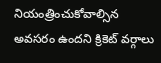నియంత్రించుకోవాల్సిన అవసరం ఉందని క్రికెట్ వర్గాలు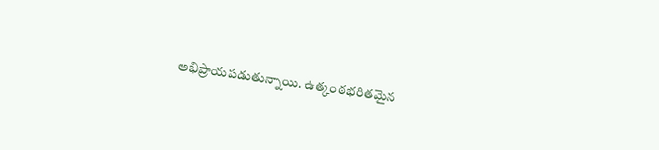అభిప్రాయపడుతున్నాయి. ఉత్కంఠభరితమైన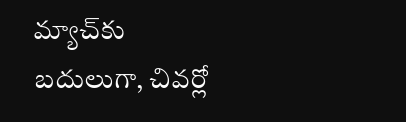మ్యాచ్‌కు బదులుగా, చివర్లో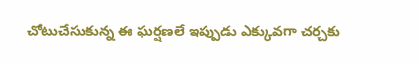చోటుచేసుకున్న ఈ ఘర్షణలే ఇప్పుడు ఎక్కువగా చర్చకు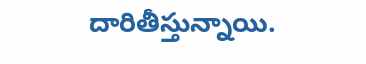దారితీస్తున్నాయి.